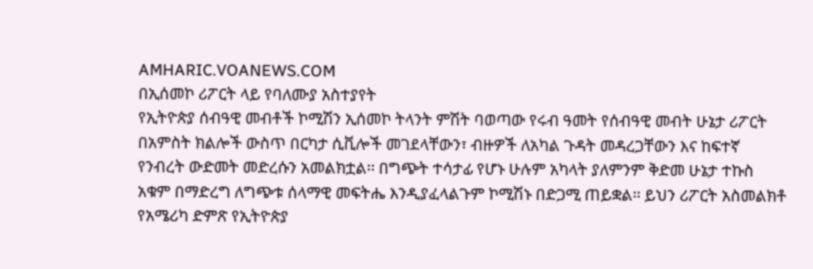AMHARIC.VOANEWS.COM
በኢሰመኮ ሪፖርት ላይ የባለሙያ አስተያየት
የኢትዮጵያ ሰብዓዊ መብቶች ኮሚሽን ኢሰመኮ ትላንት ምሽት ባወጣው የሩብ ዓመት የሰብዓዊ መብት ሁኔታ ሪፖርት በአምስት ክልሎች ውስጥ በርካታ ሲቪሎች መገደላቸውን፣ ብዙዎች ለአካል ጉዳት መዳረጋቸውን እና ከፍተኛ የንብረት ውድመት መድረሱን አመልክቷል፡፡ በግጭት ተሳታፊ የሆኑ ሁሉም አካላት ያለምንም ቅድመ ሁኔታ ተኩስ አቁም በማድረግ ለግጭቱ ሰላማዊ መፍትሔ እንዲያፈላልጉም ኮሚሽኑ በድጋሚ ጠይቋል፡፡ ይህን ሪፖርት አስመልክቶ የአሜሪካ ድምጽ የኢትዮጵያ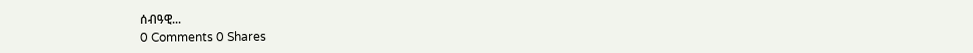ሰብዓዊ...
0 Comments 0 Shares